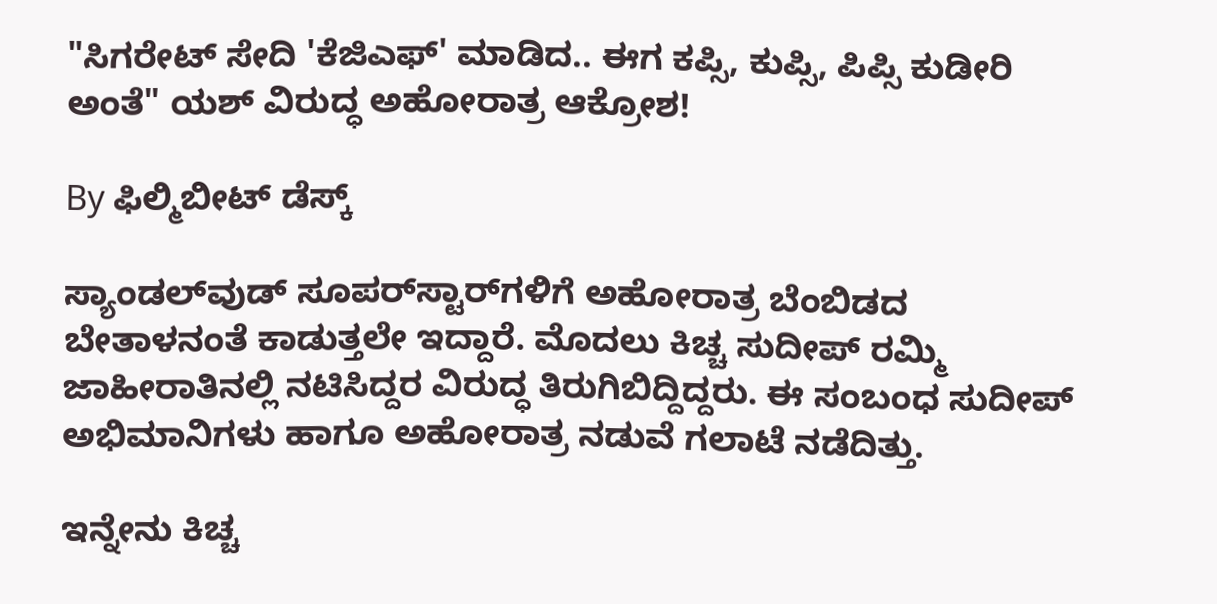"ಸಿಗರೇಟ್ ಸೇದಿ 'ಕೆಜಿಎಫ್' ಮಾಡಿದ.. ಈಗ ಕಪ್ಸಿ, ಕುಪ್ಸಿ, ಪಿಪ್ಸಿ ಕುಡೀರಿ ಅಂತೆ" ಯಶ್ ವಿರುದ್ಧ ಅಹೋರಾತ್ರ ಆಕ್ರೋಶ!

By ಫಿಲ್ಮಿಬೀಟ್ ಡೆಸ್ಕ್

ಸ್ಯಾಂಡಲ್‌ವುಡ್‌ ಸೂಪರ್‌ಸ್ಟಾರ್‌ಗಳಿಗೆ ಅಹೋರಾತ್ರ ಬೆಂಬಿಡದ ಬೇತಾಳನಂತೆ ಕಾಡುತ್ತಲೇ ಇದ್ದಾರೆ. ಮೊದಲು ಕಿಚ್ಚ ಸುದೀಪ್ ರಮ್ಮಿ ಜಾಹೀರಾತಿನಲ್ಲಿ ನಟಿಸಿದ್ದರ ವಿರುದ್ಧ ತಿರುಗಿಬಿದ್ದಿದ್ದರು. ಈ ಸಂಬಂಧ ಸುದೀಪ್ ಅಭಿಮಾನಿಗಳು ಹಾಗೂ ಅಹೋರಾತ್ರ ನಡುವೆ ಗಲಾಟೆ ನಡೆದಿತ್ತು.

ಇನ್ನೇನು ಕಿಚ್ಚ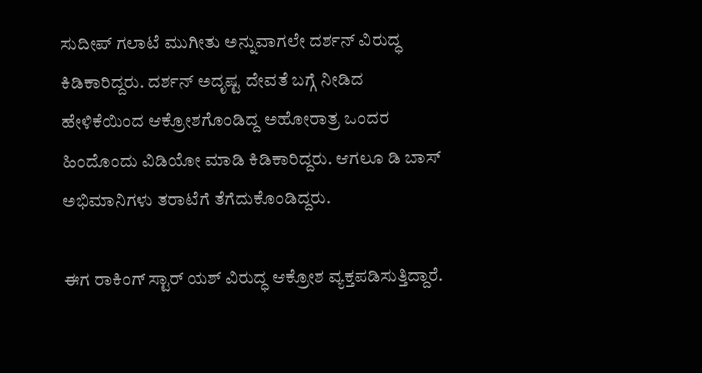ಸುದೀಪ್ ಗಲಾಟೆ ಮುಗೀತು ಅನ್ನುವಾಗಲೇ ದರ್ಶನ್ ವಿರುದ್ಧ ಕಿಡಿಕಾರಿದ್ದರು. ದರ್ಶನ್ ಅದೃಷ್ಟ ದೇವತೆ ಬಗ್ಗೆ ನೀಡಿದ ಹೇಳಿಕೆಯಿಂದ ಆಕ್ರೋಶಗೊಂಡಿದ್ದ ಅಹೋರಾತ್ರ ಒಂದರ ಹಿಂದೊಂದು ವಿಡಿಯೋ ಮಾಡಿ ಕಿಡಿಕಾರಿದ್ದರು. ಆಗಲೂ ಡಿ ಬಾಸ್ ಅಭಿಮಾನಿಗಳು ತರಾಟೆಗೆ ತೆಗೆದುಕೊಂಡಿದ್ದರು.

ಈಗ ರಾಕಿಂಗ್ ಸ್ಟಾರ್ ಯಶ್ ವಿರುದ್ಧ ಆಕ್ರೋಶ ವ್ಯಕ್ತಪಡಿಸುತ್ತಿದ್ದಾರೆ.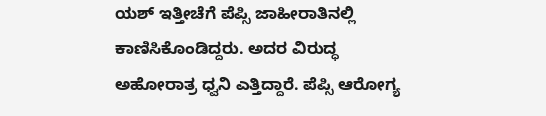ಯಶ್ ಇತ್ತೀಚೆಗೆ ಪೆಪ್ಸಿ ಜಾಹೀರಾತಿನಲ್ಲಿ ಕಾಣಿಸಿಕೊಂಡಿದ್ದರು. ಅದರ ವಿರುದ್ಧ ಅಹೋರಾತ್ರ ಧ್ವನಿ ಎತ್ತಿದ್ದಾರೆ. ಪೆಪ್ಸಿ ಆರೋಗ್ಯ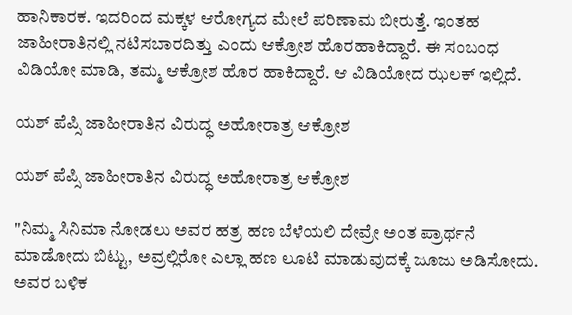ಹಾನಿಕಾರಕ. ಇದರಿಂದ ಮಕ್ಕಳ ಆರೋಗ್ಯದ ಮೇಲೆ ಪರಿಣಾಮ ಬೀರುತ್ತೆ. ಇಂತಹ ಜಾಹೀರಾತಿನಲ್ಲಿ ನಟಿಸಬಾರದಿತ್ತು ಎಂದು ಆಕ್ರೋಶ ಹೊರಹಾಕಿದ್ದಾರೆ. ಈ ಸಂಬಂಧ ವಿಡಿಯೋ ಮಾಡಿ, ತಮ್ಮ ಆಕ್ರೋಶ ಹೊರ ಹಾಕಿದ್ದಾರೆ. ಆ ವಿಡಿಯೋದ ಝಲಕ್ ಇಲ್ಲಿದೆ.

ಯಶ್ ಪೆಪ್ಸಿ ಜಾಹೀರಾತಿನ ವಿರುದ್ಧ ಅಹೋರಾತ್ರ ಆಕ್ರೋಶ

ಯಶ್ ಪೆಪ್ಸಿ ಜಾಹೀರಾತಿನ ವಿರುದ್ಧ ಅಹೋರಾತ್ರ ಆಕ್ರೋಶ

"ನಿಮ್ಮ ಸಿನಿಮಾ ನೋಡಲು ಅವರ ಹತ್ರ ಹಣ ಬೆಳೆಯಲಿ ದೇವ್ರೇ ಅಂತ ಪ್ರಾರ್ಥನೆ ಮಾಡೋದು ಬಿಟ್ಟು, ಅವ್ರಲ್ಲಿರೋ ಎಲ್ಲಾ ಹಣ ಲೂಟಿ ಮಾಡುವುದಕ್ಕೆ ಜೂಜು ಅಡಿಸೋದು. ಅವರ ಬಳಿಕ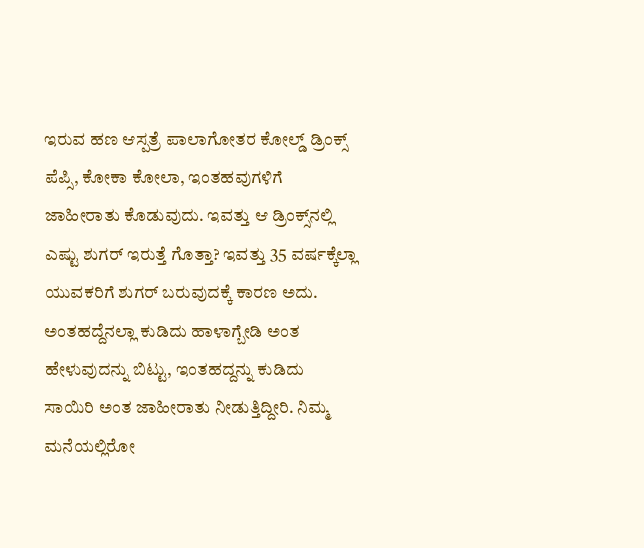ಇರುವ ಹಣ ಆಸ್ಪತ್ರೆ ಪಾಲಾಗೋತರ ಕೋಲ್ಡ್‌ ಡ್ರಿಂಕ್ಸ್ ಪೆಪ್ಸಿ, ಕೋಕಾ ಕೋಲಾ, ಇಂತಹವುಗಳಿಗೆ ಜಾಹೀರಾತು ಕೊಡುವುದು. ಇವತ್ತು ಆ ಡ್ರಿಂಕ್ಸ್‌ನಲ್ಲಿ ಎಷ್ಟು ಶುಗರ್ ಇರುತ್ತೆ ಗೊತ್ತಾ? ಇವತ್ತು 35 ವರ್ಷಕ್ಕೆಲ್ಲಾ ಯುವಕರಿಗೆ ಶುಗರ್ ಬರುವುದಕ್ಕೆ ಕಾರಣ ಅದು. ಅಂತಹದ್ದೆನಲ್ಲಾ ಕುಡಿದು ಹಾಳಾಗ್ಬೇಡಿ ಅಂತ ಹೇಳುವುದನ್ನು ಬಿಟ್ಟು, ಇಂತಹದ್ದನ್ನು ಕುಡಿದು ಸಾಯಿರಿ ಅಂತ ಜಾಹೀರಾತು ನೀಡುತ್ತಿದ್ದೀರಿ. ನಿಮ್ಮ ಮನೆಯಲ್ಲಿರೋ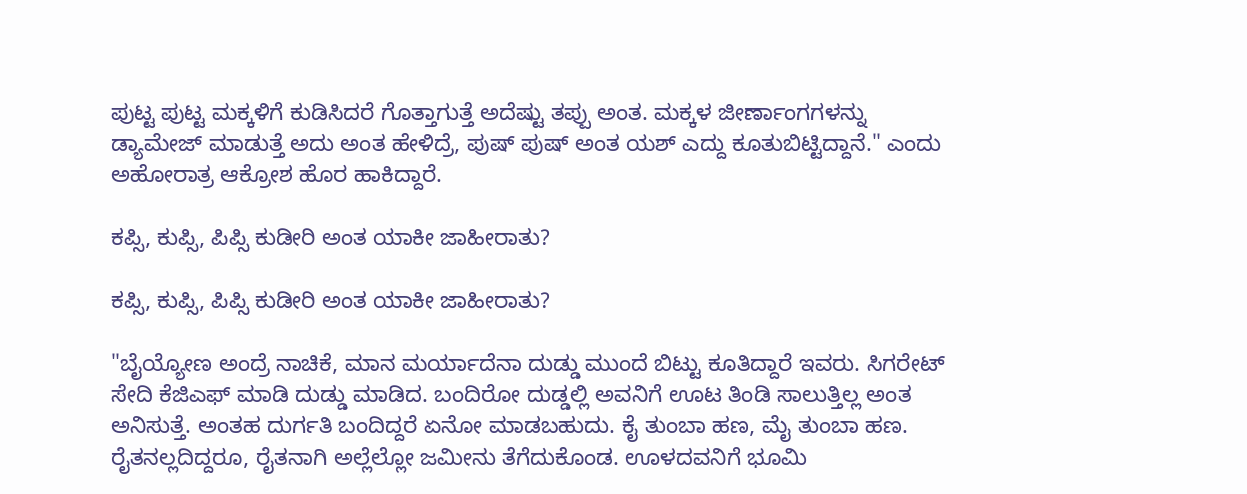ಪುಟ್ಟ ಪುಟ್ಟ ಮಕ್ಕಳಿಗೆ ಕುಡಿಸಿದರೆ ಗೊತ್ತಾಗುತ್ತೆ ಅದೆಷ್ಟು ತಪ್ಪು ಅಂತ. ಮಕ್ಕಳ ಜೀರ್ಣಾಂಗಗಳನ್ನು ಡ್ಯಾಮೇಜ್ ಮಾಡುತ್ತೆ ಅದು ಅಂತ ಹೇಳಿದ್ರೆ, ಪುಷ್ ಪುಷ್ ಅಂತ ಯಶ್ ಎದ್ದು ಕೂತುಬಿಟ್ಟಿದ್ದಾನೆ." ಎಂದು ಅಹೋರಾತ್ರ ಆಕ್ರೋಶ ಹೊರ ಹಾಕಿದ್ದಾರೆ.

ಕಪ್ಸಿ, ಕುಪ್ಸಿ, ಪಿಪ್ಸಿ ಕುಡೀರಿ ಅಂತ ಯಾಕೀ ಜಾಹೀರಾತು?

ಕಪ್ಸಿ, ಕುಪ್ಸಿ, ಪಿಪ್ಸಿ ಕುಡೀರಿ ಅಂತ ಯಾಕೀ ಜಾಹೀರಾತು?

"ಬೈಯ್ಯೋಣ ಅಂದ್ರೆ ನಾಚಿಕೆ, ಮಾನ ಮರ್ಯಾದೆನಾ ದುಡ್ಡು ಮುಂದೆ ಬಿಟ್ಟು ಕೂತಿದ್ದಾರೆ ಇವರು. ಸಿಗರೇಟ್ ಸೇದಿ ಕೆಜಿಎಫ್ ಮಾಡಿ ದುಡ್ಡು ಮಾಡಿದ. ಬಂದಿರೋ ದುಡ್ಡಲ್ಲಿ ಅವನಿಗೆ ಊಟ ತಿಂಡಿ ಸಾಲುತ್ತಿಲ್ಲ ಅಂತ ಅನಿಸುತ್ತೆ. ಅಂತಹ ದುರ್ಗತಿ ಬಂದಿದ್ದರೆ ಏನೋ ಮಾಡಬಹುದು. ಕೈ ತುಂಬಾ ಹಣ, ಮೈ ತುಂಬಾ ಹಣ. ರೈತನಲ್ಲದಿದ್ದರೂ, ರೈತನಾಗಿ ಅಲ್ಲೆಲ್ಲೋ ಜಮೀನು ತೆಗೆದುಕೊಂಡ. ಊಳದವನಿಗೆ ಭೂಮಿ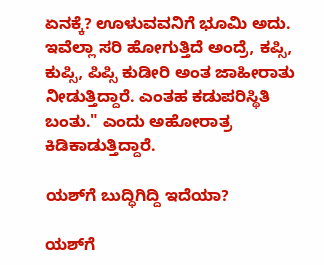ಏನಕ್ಕೆ? ಊಳುವವನಿಗೆ ಭೂಮಿ ಅದು. ಇವೆಲ್ಲಾ ಸರಿ ಹೋಗುತ್ತಿದೆ ಅಂದ್ರೆ, ಕಪ್ಸಿ, ಕುಪ್ಸಿ, ಪಿಪ್ಸಿ ಕುಡೀರಿ ಅಂತ ಜಾಹೀರಾತು ನೀಡುತ್ತಿದ್ದಾರೆ. ಎಂತಹ ಕಡುಪರಿಸ್ಥಿತಿ ಬಂತು." ಎಂದು ಅಹೋರಾತ್ರ ಕಿಡಿಕಾಡುತ್ತಿದ್ದಾರೆ.

ಯಶ್‌ಗೆ ಬುದ್ಧಿಗಿದ್ದಿ ಇದೆಯಾ?

ಯಶ್‌ಗೆ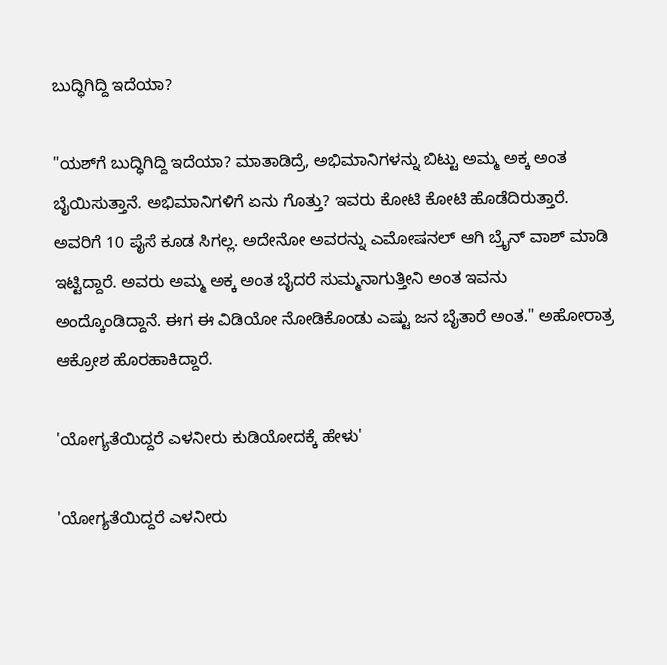ಬುದ್ಧಿಗಿದ್ದಿ ಇದೆಯಾ?

"ಯಶ್‌ಗೆ ಬುದ್ಧಿಗಿದ್ದಿ ಇದೆಯಾ? ಮಾತಾಡಿದ್ರೆ, ಅಭಿಮಾನಿಗಳನ್ನು ಬಿಟ್ಟು ಅಮ್ಮ ಅಕ್ಕ ಅಂತ ಬೈಯಿಸುತ್ತಾನೆ. ಅಭಿಮಾನಿಗಳಿಗೆ ಏನು ಗೊತ್ತು? ಇವರು ಕೋಟಿ ಕೋಟಿ ಹೊಡೆದಿರುತ್ತಾರೆ. ಅವರಿಗೆ 10 ಪೈಸೆ ಕೂಡ ಸಿಗಲ್ಲ. ಅದೇನೋ ಅವರನ್ನು ಎಮೋಷನಲ್‌ ಆಗಿ ಬ್ರೈನ್ ವಾಶ್ ಮಾಡಿ ಇಟ್ಟಿದ್ದಾರೆ. ಅವರು ಅಮ್ಮ ಅಕ್ಕ ಅಂತ ಬೈದರೆ ಸುಮ್ಮನಾಗುತ್ತೀನಿ ಅಂತ ಇವನು ಅಂದ್ಕೊಂಡಿದ್ದಾನೆ. ಈಗ ಈ ವಿಡಿಯೋ ನೋಡಿಕೊಂಡು ಎಷ್ಟು ಜನ ಬೈತಾರೆ ಅಂತ." ಅಹೋರಾತ್ರ ಆಕ್ರೋಶ ಹೊರಹಾಕಿದ್ದಾರೆ.

'ಯೋಗ್ಯತೆಯಿದ್ದರೆ ಎಳನೀರು ಕುಡಿಯೋದಕ್ಕೆ ಹೇಳು'

'ಯೋಗ್ಯತೆಯಿದ್ದರೆ ಎಳನೀರು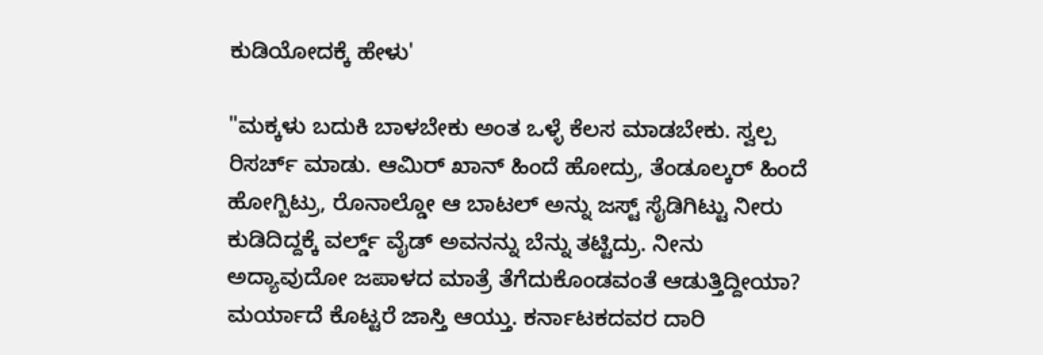ಕುಡಿಯೋದಕ್ಕೆ ಹೇಳು'

"ಮಕ್ಕಳು ಬದುಕಿ ಬಾಳಬೇಕು ಅಂತ ಒಳ್ಳೆ ಕೆಲಸ ಮಾಡಬೇಕು. ಸ್ವಲ್ಪ ರಿಸರ್ಚ್ ಮಾಡು. ಆಮಿರ್ ಖಾನ್ ಹಿಂದೆ ಹೋದ್ರು, ತೆಂಡೂಲ್ಕರ್ ಹಿಂದೆ ಹೋಗ್ಬಿಟ್ರು, ರೊನಾಲ್ಡೋ ಆ ಬಾಟಲ್ ಅನ್ನು ಜಸ್ಟ್ ಸೈಡಿಗಿಟ್ಟು ನೀರು ಕುಡಿದಿದ್ದಕ್ಕೆ ವರ್ಲ್ಡ್‌ ವೈಡ್ ಅವನನ್ನು ಬೆನ್ನು ತಟ್ಟಿದ್ರು. ನೀನು ಅದ್ಯಾವುದೋ ಜಪಾಳದ ಮಾತ್ರೆ ತೆಗೆದುಕೊಂಡವಂತೆ ಆಡುತ್ತಿದ್ದೀಯಾ? ಮರ್ಯಾದೆ ಕೊಟ್ಟರೆ ಜಾಸ್ತಿ ಆಯ್ತು. ಕರ್ನಾಟಕದವರ ದಾರಿ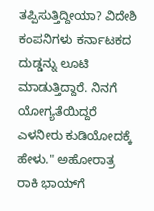ತಪ್ಪಿಸುತ್ತಿದ್ದೀಯಾ? ವಿದೇಶಿ ಕಂಪನಿಗಳು ಕರ್ನಾಟಕದ ದುಡ್ಡನ್ನು ಲೂಟಿ ಮಾಡುತ್ತಿದ್ದಾರೆ. ನಿನಗೆ ಯೋಗ್ಯತೆಯಿದ್ದರೆ ಎಳನೀರು ಕುಡಿಯೋದಕ್ಕೆ ಹೇಳು." ಅಹೋರಾತ್ರ ರಾಕಿ ಭಾಯ್‌ಗೆ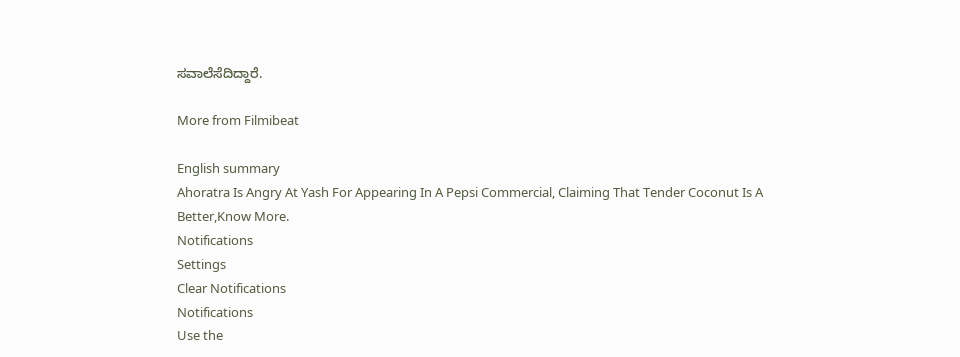ಸವಾಲೆಸೆದಿದ್ದಾರೆ.

More from Filmibeat

English summary
Ahoratra Is Angry At Yash For Appearing In A Pepsi Commercial, Claiming That Tender Coconut Is A Better,Know More.
Notifications
Settings
Clear Notifications
Notifications
Use the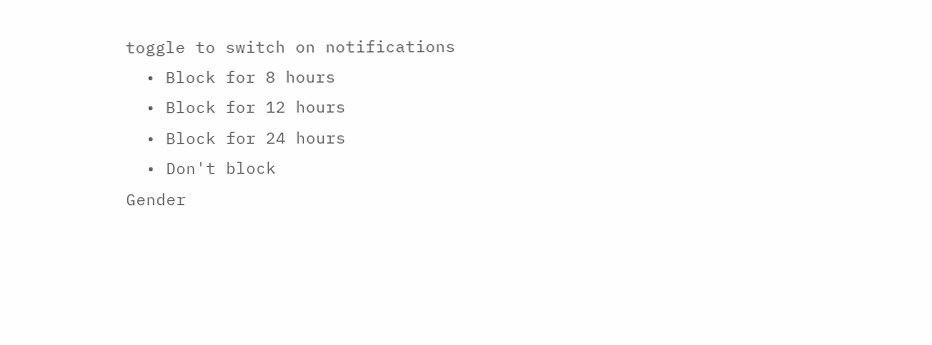toggle to switch on notifications
  • Block for 8 hours
  • Block for 12 hours
  • Block for 24 hours
  • Don't block
Gender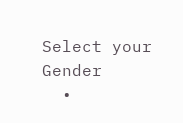Select your Gender
  •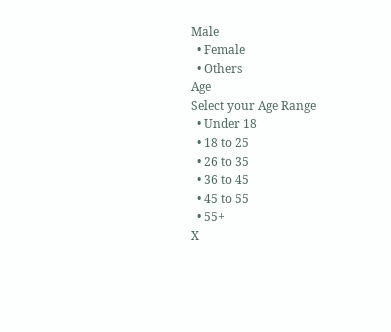Male
  • Female
  • Others
Age
Select your Age Range
  • Under 18
  • 18 to 25
  • 26 to 35
  • 36 to 45
  • 45 to 55
  • 55+
X